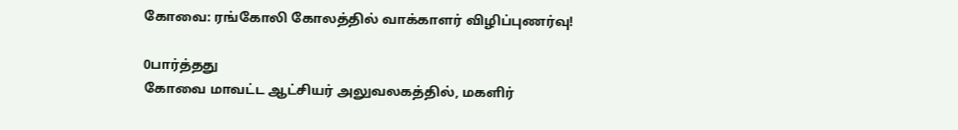கோவை: ரங்கோலி கோலத்தில் வாக்காளர் விழிப்புணர்வு!

0பார்த்தது
கோவை மாவட்ட ஆட்சியர் அலுவலகத்தில், மகளிர்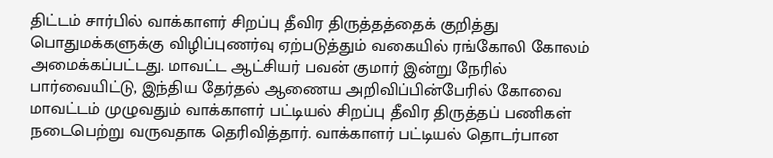திட்டம் சார்பில் வாக்காளர் சிறப்பு தீவிர திருத்தத்தைக் குறித்து பொதுமக்களுக்கு விழிப்புணர்வு ஏற்படுத்தும் வகையில் ரங்கோலி கோலம் அமைக்கப்பட்டது. மாவட்ட ஆட்சியர் பவன் குமார் இன்று நேரில் பார்வையிட்டு, இந்திய தேர்தல் ஆணைய அறிவிப்பின்பேரில் கோவை மாவட்டம் முழுவதும் வாக்காளர் பட்டியல் சிறப்பு தீவிர திருத்தப் பணிகள் நடைபெற்று வருவதாக தெரிவித்தார். வாக்காளர் பட்டியல் தொடர்பான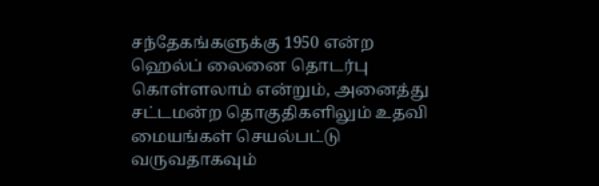சந்தேகங்களுக்கு 1950 என்ற ஹெல்ப் லைனை தொடர்பு கொள்ளலாம் என்றும், அனைத்து சட்டமன்ற தொகுதிகளிலும் உதவி மையங்கள் செயல்பட்டு வருவதாகவும்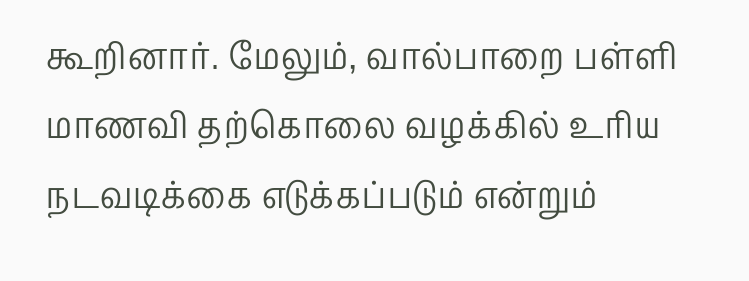கூறினார். மேலும், வால்பாறை பள்ளி மாணவி தற்கொலை வழக்கில் உரிய நடவடிக்கை எடுக்கப்படும் என்றும்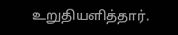உறுதியளித்தார்.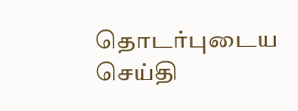தொடர்புடைய செய்தி